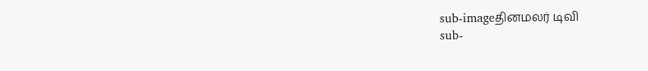sub-imageதினமலர் டிவி
sub-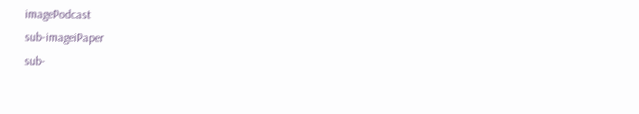imagePodcast
sub-imageiPaper
sub-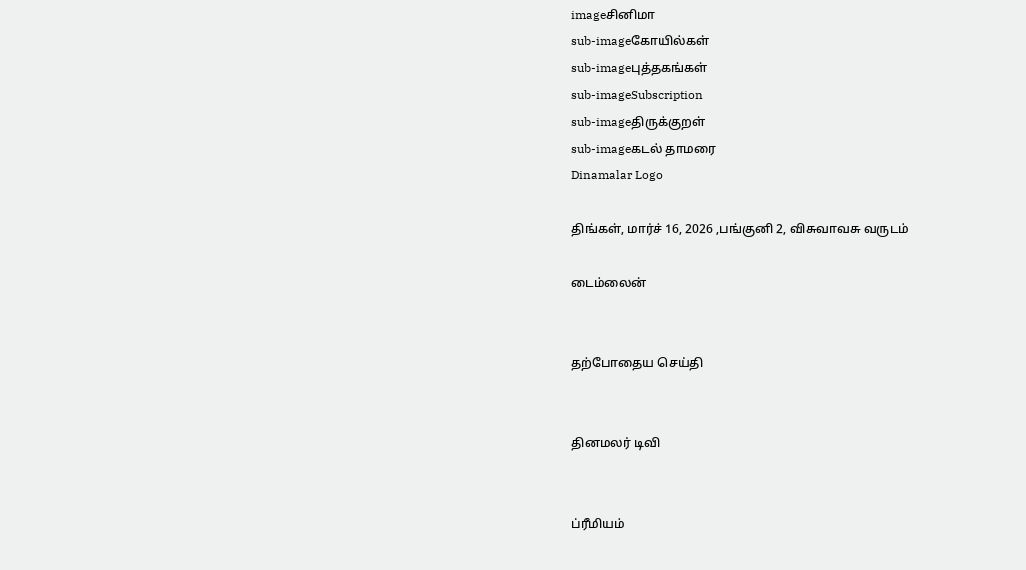imageசினிமா
sub-imageகோயில்கள்
sub-imageபுத்தகங்கள்
sub-imageSubscription
sub-imageதிருக்குறள்
sub-imageகடல் தாமரை
Dinamalar Logo

திங்கள், மார்ச் 16, 2026 ,பங்குனி 2, விசுவாவசு வருடம்

டைம்லைன்


தற்போதைய செய்தி


தினமலர் டிவி


ப்ரீமியம்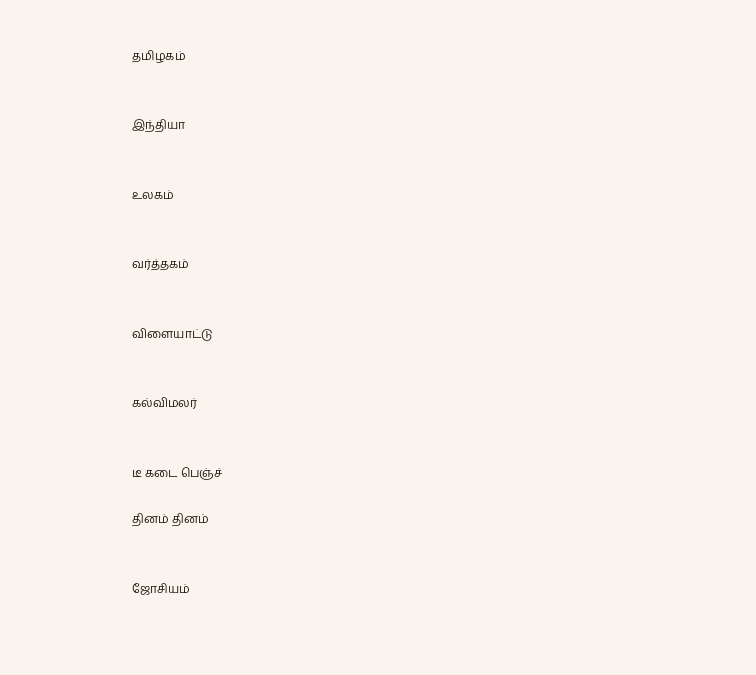தமிழகம்


இந்தியா


உலகம்


வர்த்தகம்


விளையாட்டு


கல்விமலர்


டீ கடை பெஞ்ச்

தினம் தினம்


ஜோசியம்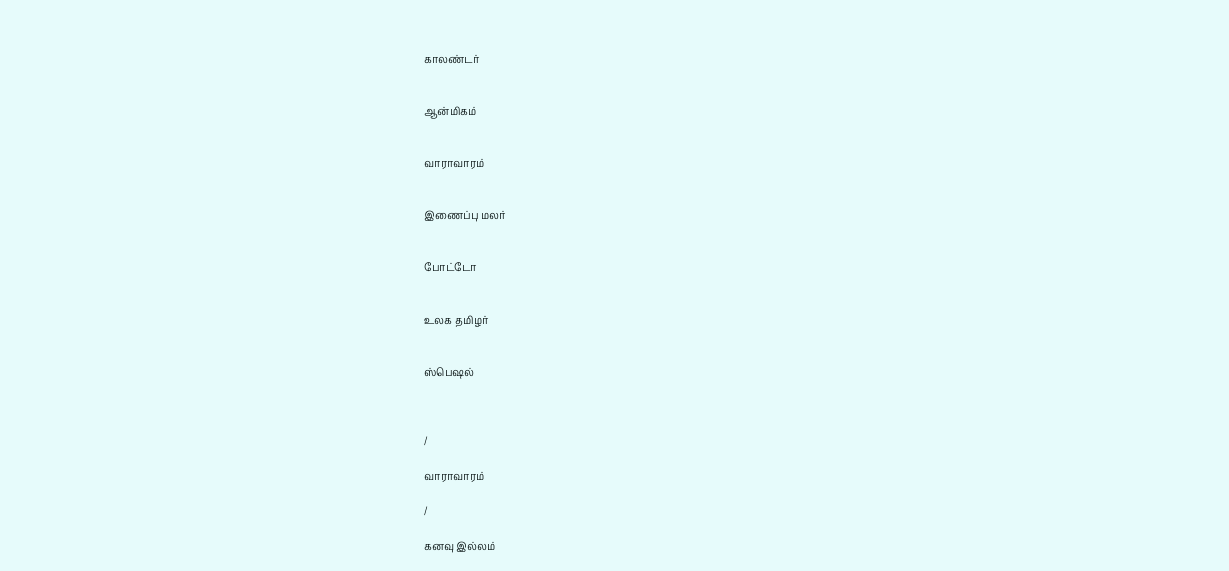காலண்டர்


ஆன்மிகம்


வாராவாரம்


இணைப்பு மலர்


போட்டோ


உலக தமிழர்


ஸ்பெஷல்



/

வாராவாரம்

/

கனவு இல்லம்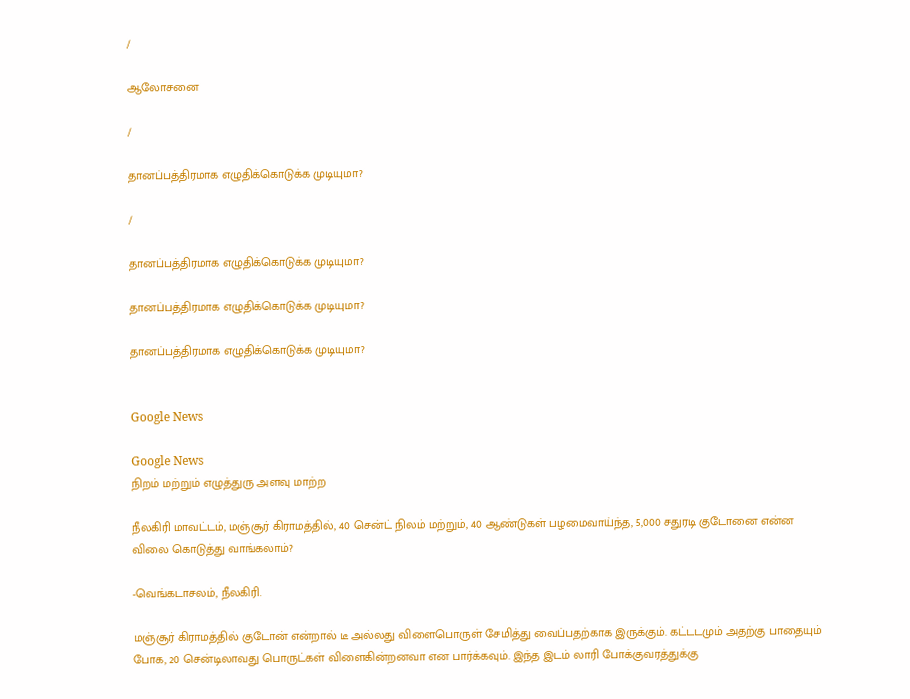/

ஆலோசனை

/

தானப்பத்திரமாக எழுதிக்கொடுக்க முடியுமா?

/

தானப்பத்திரமாக எழுதிக்கொடுக்க முடியுமா?

தானப்பத்திரமாக எழுதிக்கொடுக்க முடியுமா?

தானப்பத்திரமாக எழுதிக்கொடுக்க முடியுமா?


Google News

Google News
நிறம் மற்றும் எழுத்துரு அளவு மாற்ற

நீலகிரி மாவட்டம், மஞ்சூர் கிராமத்தில், 40 சென்ட் நிலம் மற்றும், 40 ஆண்டுகள் பழமைவாய்ந்த, 5,000 சதுரடி குடோனை என்ன விலை கொடுத்து வாங்கலாம்?

-வெங்கடாசலம், நீலகிரி.

மஞ்சூர் கிராமத்தில் குடோன் என்றால் டீ அல்லது விளைபொருள் சேமித்து வைப்பதற்காக இருக்கும். கட்டடமும் அதற்கு பாதையும் போக, 20 சென்டிலாவது பொருட்கள் விளைகின்றனவா என பார்க்கவும். இந்த இடம் லாரி போக்குவரத்துக்கு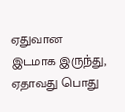ஏதுவான இடமாக இருந்து, ஏதாவது பொது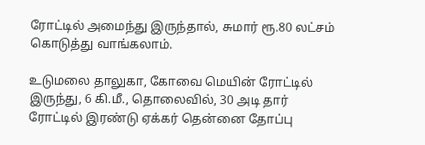ரோட்டில் அமைந்து இருந்தால், சுமார் ரூ.80 லட்சம் கொடுத்து வாங்கலாம்.

உடுமலை தாலுகா, கோவை மெயின் ரோட்டில் இருந்து, 6 கி.மீ., தொலைவில், 30 அடி தார் ரோட்டில் இரண்டு ஏக்கர் தென்னை தோப்பு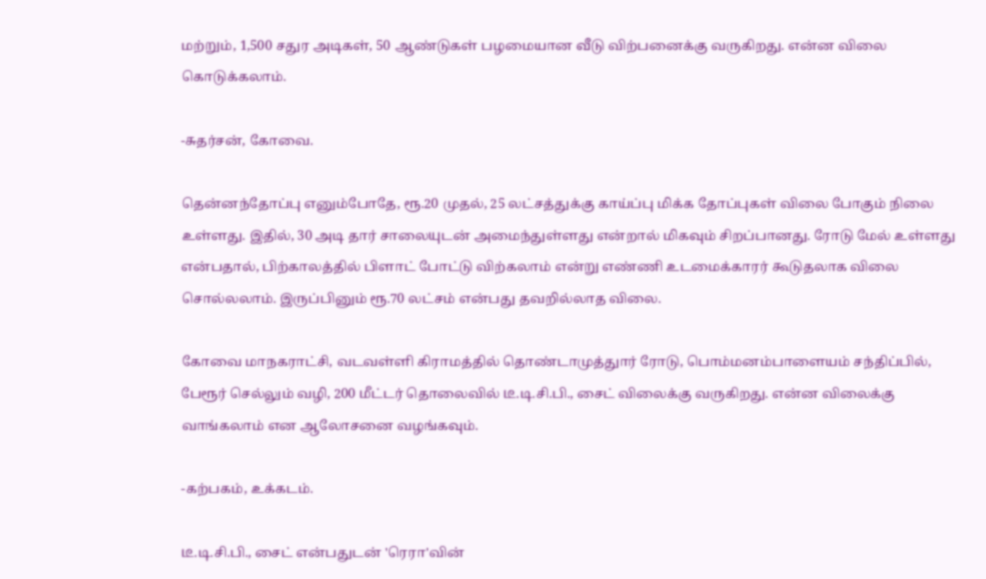மற்றும், 1,500 சதுர அடிகள், 50 ஆண்டுகள் பழமையான வீடு விற்பனைக்கு வருகிறது. என்ன விலை கொடுக்கலாம்.

-சுதர்சன், கோவை.

தென்னந்தோப்பு எனும்போதே, ரூ.20 முதல், 25 லட்சத்துக்கு காய்ப்பு மிக்க தோப்புகள் விலை போகும் நிலை உள்ளது. இதில், 30 அடி தார் சாலையுடன் அமைந்துள்ளது என்றால் மிகவும் சிறப்பானது. ரோடு மேல் உள்ளது என்பதால், பிற்காலத்தில் பிளாட் போட்டு விற்கலாம் என்று எண்ணி உடமைக்காரர் கூடுதலாக விலை சொல்லலாம். இருப்பினும் ரூ.70 லட்சம் என்பது தவறில்லாத விலை.

கோவை மாநகராட்சி, வடவள்ளி கிராமத்தில் தொண்டாமுத்துார் ரோடு, பொம்மனம்பாளையம் சந்திப்பில், பேரூர் செல்லும் வழி, 200 மீட்டர் தொலைவில் டீ.டி.சி.பி., சைட் விலைக்கு வருகிறது. என்ன விலைக்கு வாங்கலாம் என ஆலோசனை வழங்கவும்.

-கற்பகம், உக்கடம்.

டீ.டி.சி.பி., சைட் என்பதுடன் 'ரெரா'வின்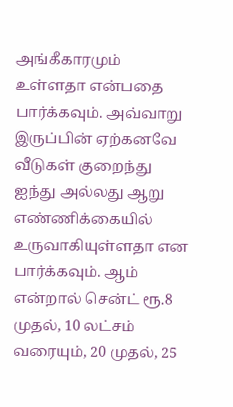அங்கீகாரமும் உள்ளதா என்பதை பார்க்கவும். அவ்வாறு இருப்பின் ஏற்கனவே வீடுகள் குறைந்து ஐந்து அல்லது ஆறு எண்ணிக்கையில் உருவாகியுள்ளதா என பார்க்கவும். ஆம் என்றால் சென்ட் ரூ.8 முதல், 10 லட்சம் வரையும், 20 முதல், 25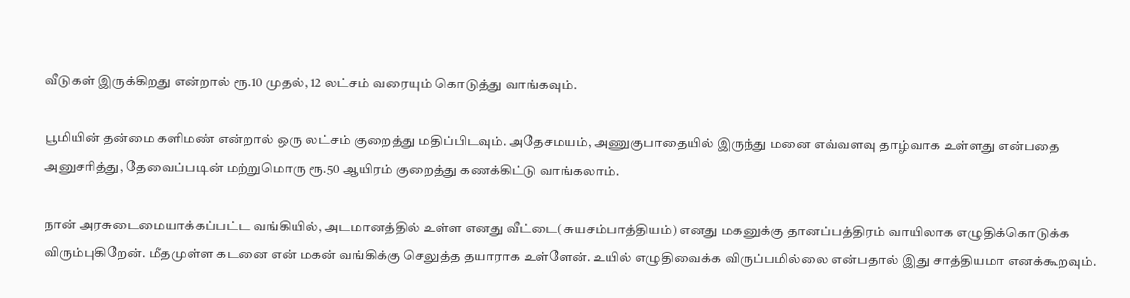வீடுகள் இருக்கிறது என்றால் ரூ.10 முதல், 12 லட்சம் வரையும் கொடுத்து வாங்கவும்.

பூமியின் தன்மை களிமண் என்றால் ஒரு லட்சம் குறைத்து மதிப்பிடவும். அதேசமயம், அணுகுபாதையில் இருந்து மனை எவ்வளவு தாழ்வாக உள்ளது என்பதை அனுசரித்து, தேவைப்படின் மற்றுமொரு ரூ.50 ஆயிரம் குறைத்து கணக்கிட்டு வாங்கலாம்.

நான் அரசுடைமையாக்கப்பட்ட வங்கியில், அடமானத்தில் உள்ள எனது வீட்டை(சுயசம்பாத்தியம்) எனது மகனுக்கு தானப்பத்திரம் வாயிலாக எழுதிக்கொடுக்க விரும்புகிறேன். மீதமுள்ள கடனை என் மகன் வங்கிக்கு செலுத்த தயாராக உள்ளேன். உயில் எழுதிவைக்க விருப்பமில்லை என்பதால் இது சாத்தியமா எனக்கூறவும்.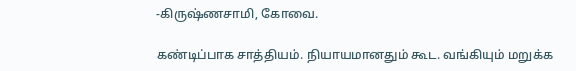-கிருஷ்ணசாமி, கோவை.

கண்டிப்பாக சாத்தியம். நியாயமானதும் கூட. வங்கியும் மறுக்க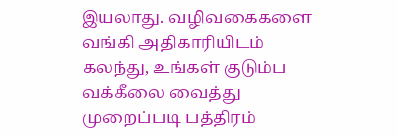இயலாது. வழிவகைகளை வங்கி அதிகாரியிடம் கலந்து, உங்கள் குடும்ப வக்கீலை வைத்து முறைப்படி பத்திரம்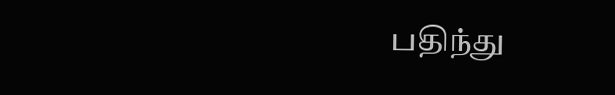பதிந்து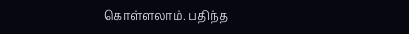கொள்ளலாம். பதிந்த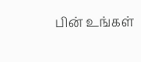பின் உங்கள்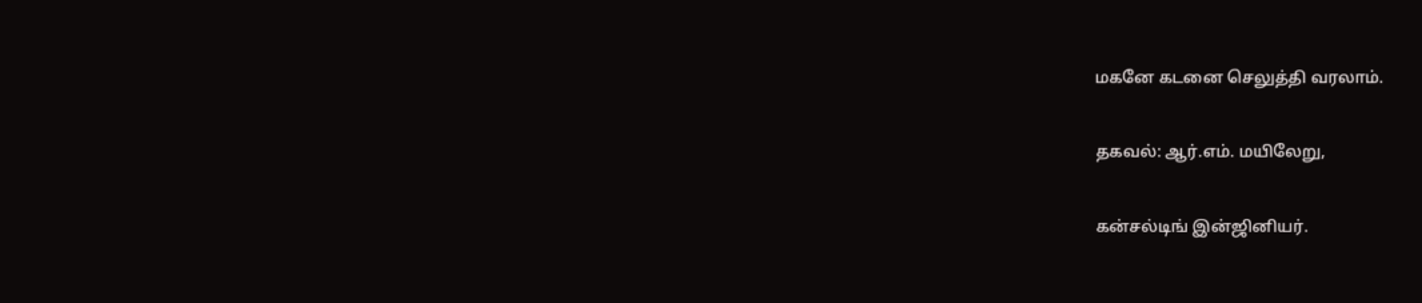மகனே கடனை செலுத்தி வரலாம்.

தகவல்: ஆர்.எம். மயிலேறு,

கன்சல்டிங் இன்ஜினியர்.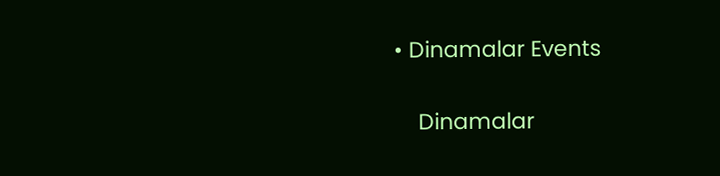• Dinamalar Events


    Dinamalar